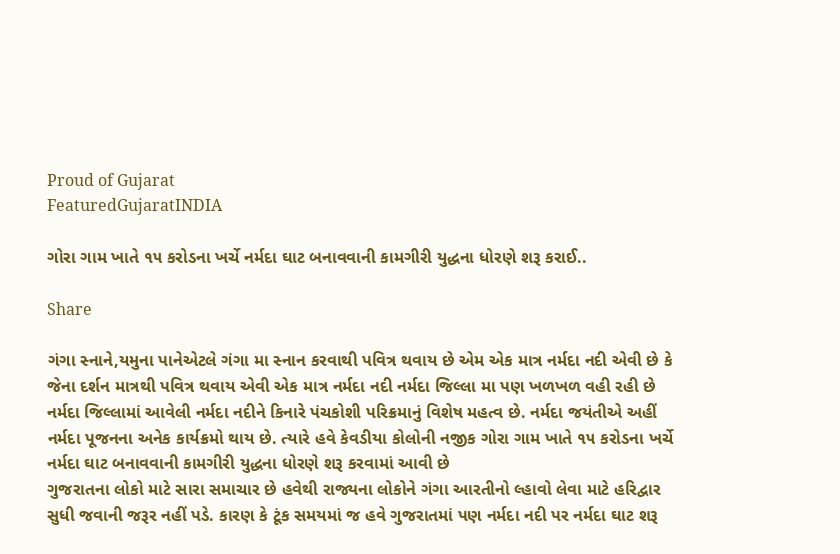Proud of Gujarat
FeaturedGujaratINDIA

ગોરા ગામ ખાતે ૧૫ કરોડના ખર્ચે નર્મદા ઘાટ બનાવવાની કામગીરી યુદ્ધના ધોરણે શરૂ કરાઈ..

Share

ગંગા સ્નાને,યમુના પાનેએટલે ગંગા મા સ્નાન કરવાથી પવિત્ર થવાય છે એમ એક માત્ર નર્મદા નદી એવી છે કે જેના દર્શન માત્રથી પવિત્ર થવાય એવી એક માત્ર નર્મદા નદી નર્મદા જિલ્લા મા પણ ખળખળ વહી રહી છે
નર્મદા જિલ્લામાં આવેલી નર્મદા નદીને કિનારે પંચકોશી પરિક્રમાનું વિશેષ મહત્વ છે. નર્મદા જયંતીએ અહીં નર્મદા પૂજનના અનેક કાર્યક્રમો થાય છે. ત્યારે હવે કેવડીયા કોલોની નજીક ગોરા ગામ ખાતે ૧૫ કરોડના ખર્ચે નર્મદા ઘાટ બનાવવાની કામગીરી યુદ્ધના ધોરણે શરૂ કરવામાં આવી છે
ગુજરાતના લોકો માટે સારા સમાચાર છે હવેથી રાજ્યના લોકોને ગંગા આરતીનો લ્હાવો લેવા માટે હરિદ્વાર સુધી જવાની જરૂર નહીં પડે. કારણ કે ટૂંક સમયમાં જ હવે ગુજરાતમાં પણ નર્મદા નદી પર નર્મદા ઘાટ શરૂ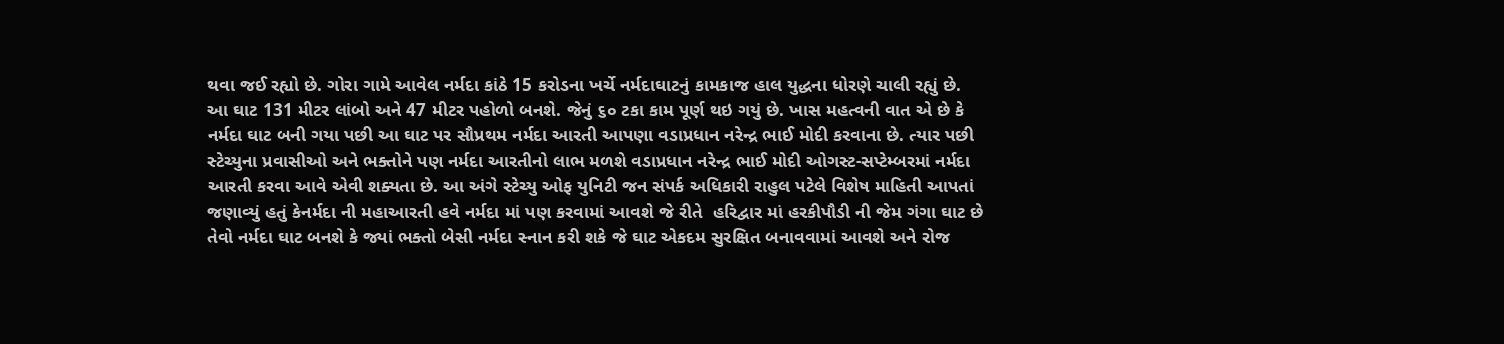થવા જઈ રહ્યો છે. ગોરા ગામે આવેલ નર્મદા કાંઠે 15 કરોડના ખર્ચે નર્મદાઘાટનું કામકાજ હાલ યુદ્ધના ધોરણે ચાલી રહ્યું છે. આ ઘાટ 131 મીટર લાંબો અને 47 મીટર પહોળો બનશે. જેનું ૬૦ ટકા કામ પૂર્ણ થઇ ગયું છે. ખાસ મહત્વની વાત એ છે કે નર્મદા ઘાટ બની ગયા પછી આ ઘાટ પર સૌપ્રથમ નર્મદા આરતી આપણા વડાપ્રધાન નરેન્દ્ર ભાઈ મોદી કરવાના છે. ત્યાર પછી સ્ટેચ્યુના પ્રવાસીઓ અને ભક્તોને પણ નર્મદા આરતીનો લાભ મળશે વડાપ્રધાન નરેન્દ્ર ભાઈ મોદી ઓગસ્ટ-સપ્ટેમ્બરમાં નર્મદા આરતી કરવા આવે એવી શક્યતા છે. આ અંગે સ્ટેચ્યુ ઓફ યુનિટી જન સંપર્ક અધિકારી રાહુલ પટેલે વિશેષ માહિતી આપતાં જણાવ્યું હતું કેનર્મદા ની મહાઆરતી હવે નર્મદા માં પણ કરવામાં આવશે જે રીતે  હરિદ્વાર માં હરકીપૌડી ની જેમ ગંગા ઘાટ છે તેવો નર્મદા ઘાટ બનશે કે જ્યાં ભક્તો બેસી નર્મદા સ્નાન કરી શકે જે ઘાટ એકદમ સુરક્ષિત બનાવવામાં આવશે અને રોજ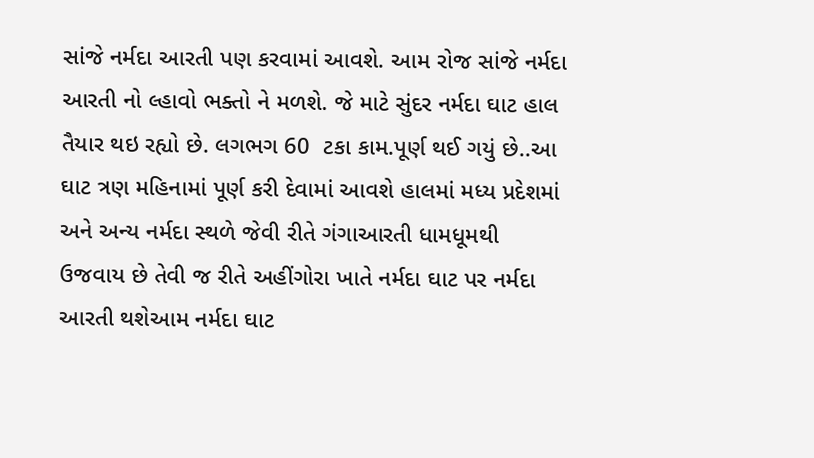સાંજે નર્મદા આરતી પણ કરવામાં આવશે. આમ રોજ સાંજે નર્મદા આરતી નો લ્હાવો ભક્તો ને મળશે. જે માટે સુંદર નર્મદા ઘાટ હાલ તૈયાર થઇ રહ્યો છે. લગભગ 60  ટકા કામ.પૂર્ણ થઈ ગયું છે..આ ઘાટ ત્રણ મહિનામાં પૂર્ણ કરી દેવામાં આવશે હાલમાં મધ્ય પ્રદેશમાં અને અન્ય નર્મદા સ્થળે જેવી રીતે ગંગાઆરતી ધામધૂમથી ઉજવાય છે તેવી જ રીતે અહીંગોરા ખાતે નર્મદા ઘાટ પર નર્મદા આરતી થશેઆમ નર્મદા ઘાટ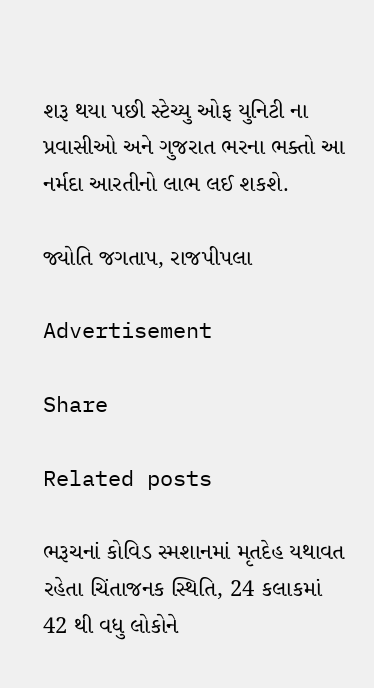શરૂ થયા પછી સ્ટેચ્યુ ઓફ યુનિટી ના પ્રવાસીઓ અને ગુજરાત ભરના ભક્તો આ નર્મદા આરતીનો લાભ લઈ શકશે.

જ્યોતિ જગતાપ, રાજપીપલા

Advertisement

Share

Related posts

ભરૂચનાં કોવિડ સ્મશાનમાં મૃતદેહ યથાવત રહેતા ચિંતાજનક સ્થિતિ, 24 કલાકમાં 42 થી વધુ લોકોને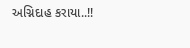અગ્નિદાહ કરાયા..!!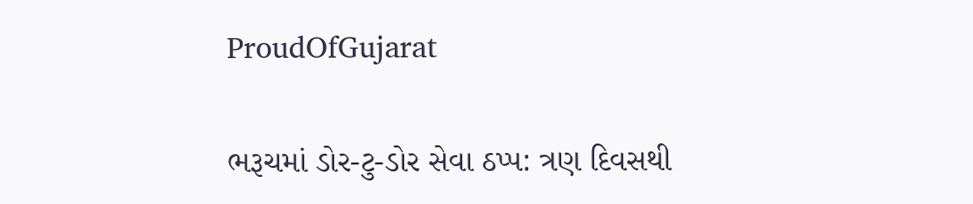ProudOfGujarat

ભરૂચમાં ડોર-ટુ-ડોર સેવા ઠપ્પ: ત્રણ દિવસથી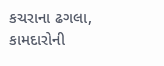કચરાના ઢગલા, કામદારોની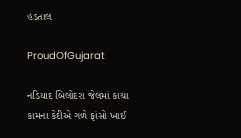હડતાલ

ProudOfGujarat

નડિયાદ બિલોદરા જેલમાં કાચા કામના કેદીએ ગળે ફાંસો ખાઈ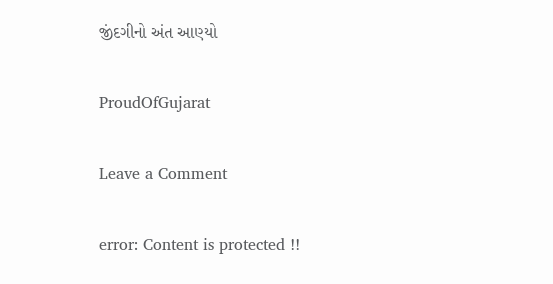જીંદગીનો અંત આણ્યો

ProudOfGujarat

Leave a Comment

error: Content is protected !!